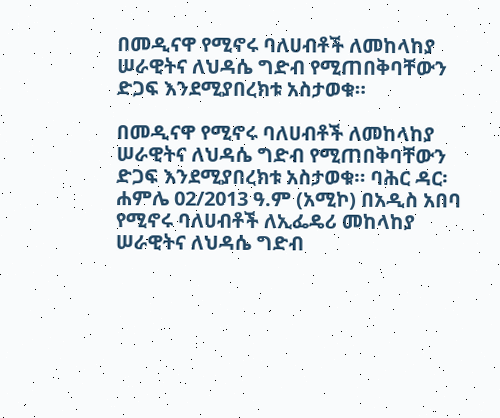በመዲናዋ የሚኖሩ ባለሀብቶች ለመከላከያ ሠራዊትና ለህዳሴ ግድብ የሚጠበቅባቸውን ድጋፍ እንደሚያበረክቱ አስታወቁ።

በመዲናዋ የሚኖሩ ባለሀብቶች ለመከላከያ ሠራዊትና ለህዳሴ ግድብ የሚጠበቅባቸውን ድጋፍ እንደሚያበረክቱ አስታወቁ። ባሕር ዳር፡ ሐምሌ 02/2013 ዓ.ም (አሚኮ) በአዲስ አበባ የሚኖሩ ባለሀብቶች ለኢፌዴሪ መከላከያ ሠራዊትና ለህዳሴ ግድብ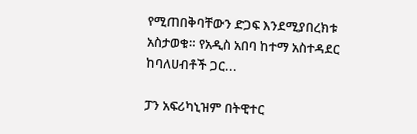የሚጠበቅባቸውን ድጋፍ እንደሚያበረክቱ አስታወቁ። የአዲስ አበባ ከተማ አስተዳደር ከባለሀብቶች ጋር...

ፓን አፍሪካኒዝም በትዊተር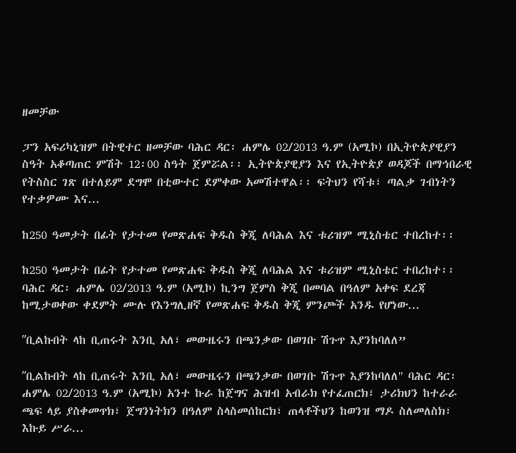ዘመቻው

ፓን አፍሪካኒዝም በትዊተር ዘመቻው ባሕር ዳር፡ ሐምሌ 02/2013 ዓ.ም (አሚኮ) በኢትዮጵያዊያን ስዓት አቆጣጠር ምሽት 12፡00 ስዓት ጀምሯል፡፡ ኢትዮጵያዊያን እና የኢትዮጵያ ወዳጆች በማኅበራዊ የትስስር ገጽ በተለይም ደግሞ በቲውተር ደምቀው አመሽተዋል፡፡ ፍትህን የሻቱ፣ ጣልቃ ገብነትን የተቃዎሙ እና...

ከ250 ዓመታት በፊት የታተመ የመጽሐፍ ቅዱስ ቅጂ ለባሕል እና ቱሪዝም ሚኒስቴር ተበረከተ፡፡

ከ250 ዓመታት በፊት የታተመ የመጽሐፍ ቅዱስ ቅጂ ለባሕል እና ቱሪዝም ሚኒስቴር ተበረከተ፡፡ ባሕር ዳር፡ ሐምሌ 02/2013 ዓ.ም (አሚኮ) ኪንግ ጀምስ ቅጂ በመባል በዓለም አቀፍ ደረጃ ከሚታወቀው ቀደምት ሙሉ የእንግሊዘኛ የመጽሐፍ ቅዱስ ቅጂ ምንጮች አንዱ የሆነው...

ʺቢልኩበት ላከ ቢጠሩት እንቢ አለ፣ መውዜሩን በጫንቃው በወገቡ ሽጉጥ እያንከባለለ”

ʺቢልኩበት ላከ ቢጠሩት እንቢ አለ፣ መውዜሩን በጫንቃው በወገቡ ሽጉጥ እያንከባለለ" ባሕር ዳር፡ ሐምሌ 02/2013 ዓ.ም (አሚኮ) አንተ ኩራ ከጀግና ሕዝብ አብራክ የተፈጠርክ፣ ታሪክህን ከተራራ ጫፍ ላይ ያስቀመጥክ፣ ጀግንነትክን በዓለም ስላስመሰከርክ፣ ጠላቶችህን ከወንዝ ማዶ ስለመለስክ፣ እኩይ ሥራ...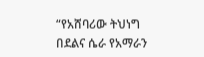“የአሸባሪው ትህነግ በደልና ሴራ የአማራን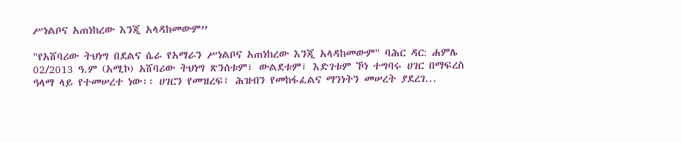ሥነልቦና አጠነከረው እንጂ አላዳከመውም”

"የአሸባሪው ትህነግ በደልና ሴራ የአማራን ሥነልቦና አጠነከረው እንጂ አላዳከመውም" ባሕር ዳር: ሐምሌ 02/2013 ዓ.ም (አሚኮ) አሸባሪው ትህነግ ጽንሰቱም፣ ውልደቱም፣ እድገቱም ኾነ ተግባሩ ሀገር በማፍረስ ዓላማ ላይ የተመሠረተ ነው፡፡ ሀገርን የመዝረፍ፣ ሕዝብን የመከፋፈልና ማንነትን መሠረት ያደረገ...